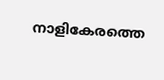നാളികേരത്തെ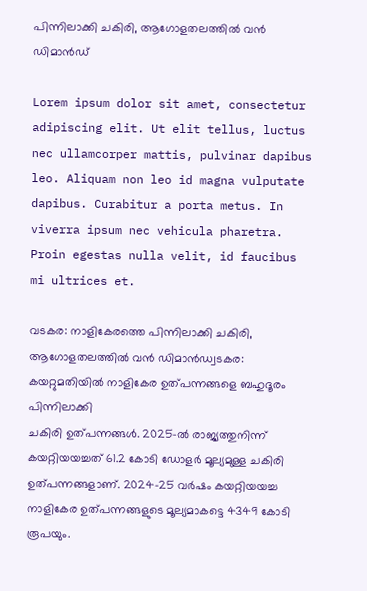പിന്നിലാക്കി ചകിരി, ആഗോളതലത്തിൽ വൻ ഡിമാൻഡ്

Lorem ipsum dolor sit amet, consectetur adipiscing elit. Ut elit tellus, luctus nec ullamcorper mattis, pulvinar dapibus leo. Aliquam non leo id magna vulputate dapibus. Curabitur a porta metus. In viverra ipsum nec vehicula pharetra. Proin egestas nulla velit, id faucibus mi ultrices et.

വടകര: നാളികേരത്തെ പിന്നിലാക്കി ചകിരി, ആഗോളതലത്തിൽ വൻ ഡിമാൻഡ്വടകര: കയറ്റുമതിയിൽ നാളികേര ഉത്പന്നങ്ങളെ ബഹുദൂരം പിന്നിലാക്കി
ചകിരി ഉത്പന്നങ്ങൾ. 2025-ൽ രാജ്യത്തുനിന്ന്‌ കയറ്റിയയച്ചത് 61.2 കോടി ഡോളർ മൂല്യമുള്ള ചകിരി ഉത്പന്നങ്ങളാണ്. 2024-25 വർഷം കയറ്റിയയച്ച നാളികേര ഉത്പന്നങ്ങളുടെ മൂല്യമാകട്ടെ 4349 കോടി രൂപയും.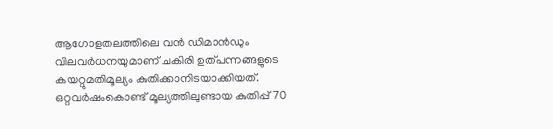ആഗോളതലത്തിലെ വൻ ഡിമാൻഡും വിലവർധനയുമാണ് ചകിരി ഉത്പന്നങ്ങളുടെ കയറ്റുമതിമൂല്യം കുതിക്കാനിടയാക്കിയത്. ഒറ്റവർഷംകൊണ്ട് മൂല്യത്തിലുണ്ടായ കുതിപ്പ് 70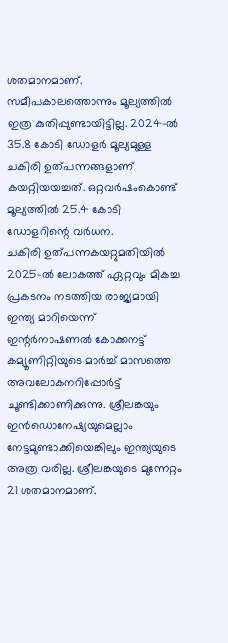ശതമാനമാണ്. സമീപകാലത്തൊന്നും മൂല്യത്തിൽ ഇത്ര കുതിപ്പുണ്ടായിട്ടില്ല. 2024-ൽ 35.8 കോടി ഡോളർ മൂല്യമുള്ള ചകിരി ഉത്പന്നങ്ങളാണ് കയറ്റിയയച്ചത്. ഒറ്റവർഷംകൊണ്ട് മൂല്യത്തിൽ 25.4 കോടി ഡോളറിന്റെ വർധന.
ചകിരി ഉത്പന്നകയറ്റുമതിയിൽ 2025-ൽ ലോകത്ത് ഏറ്റവും മികച്ച പ്രകടനം നടത്തിയ രാജ്യമായി ഇന്ത്യ മാറിയെന്ന് ഇന്റർനാഷണൽ കോക്കനട്ട് കമ്യൂണിറ്റിയുടെ മാർച്ച് മാസത്തെ അവലോകനറിപ്പോർട്ട് ചൂണ്ടിക്കാണിക്കുന്നു. ശ്രീലങ്കയും ഇൻഡൊനേഷ്യയുമെല്ലാം നേട്ടമുണ്ടാക്കിയെങ്കിലും ഇന്ത്യയുടെ അത്ര വരില്ല. ശ്രീലങ്കയുടെ മുന്നേറ്റം 21 ശതമാനമാണ്.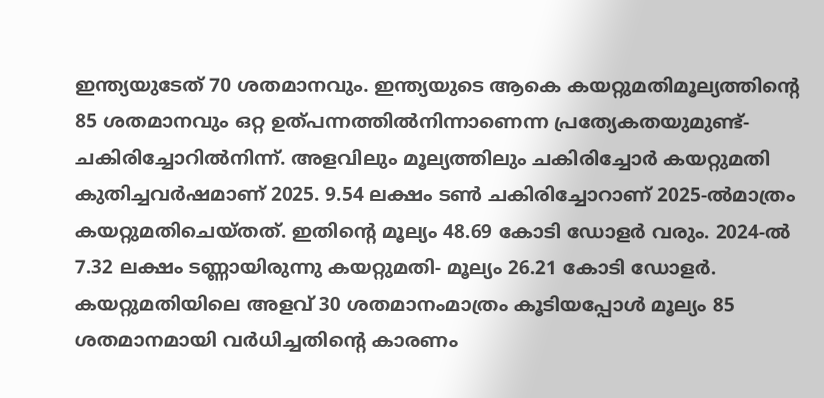ഇന്ത്യയുടേത് 70 ശതമാനവും. ഇന്ത്യയുടെ ആകെ കയറ്റുമതിമൂല്യത്തിന്റെ 85 ശതമാനവും ഒറ്റ ഉത്പന്നത്തിൽനിന്നാണെന്ന പ്രത്യേകതയുമുണ്ട്-ചകിരിച്ചോറിൽനിന്ന്. അളവിലും മൂല്യത്തിലും ചകിരിച്ചോർ കയറ്റുമതി കുതിച്ചവർഷമാണ് 2025. 9.54 ലക്ഷം ടൺ ചകിരിച്ചോറാണ് 2025-ൽമാത്രം കയറ്റുമതിചെയ്തത്. ഇതിന്റെ മൂല്യം 48.69 കോടി ഡോളർ വരും. 2024-ൽ 7.32 ലക്ഷം ടണ്ണായിരുന്നു കയറ്റുമതി- മൂല്യം 26.21 കോടി ഡോളർ. കയറ്റുമതിയിലെ അളവ് 30 ശതമാനംമാത്രം കൂടിയപ്പോൾ മൂല്യം 85 ശതമാനമായി വർധിച്ചതിന്റെ കാരണം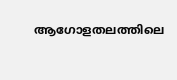ആഗോളതലത്തിലെ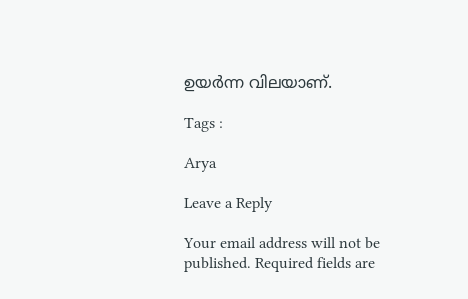ഉയർന്ന വിലയാണ്.

Tags :

Arya

Leave a Reply

Your email address will not be published. Required fields are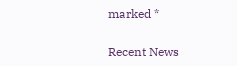marked *

Recent News